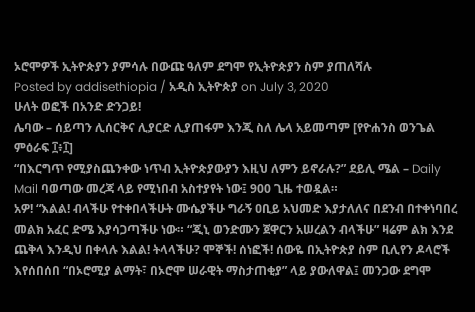ኦሮሞዎች ኢትዮጵያን ያምሳሉ በውጩ ዓለም ደግሞ የኢትዮጵያን ስም ያጠለሻሉ
Posted by addisethiopia / አዲስ ኢትዮጵያ on July 3, 2020
ሁለት ወፎች በአንድ ድንጋይ!
ሌባው – ሰይጣን ሊሰርቅና ሊያርድ ሊያጠፋም እንጂ ስለ ሌላ አይመጣም [የዮሐንስ ወንጌል ምዕራፍ ፲፥፲]
“በእርግጥ የሚያስጨንቀው ነጥብ ኢትዮጵያውያን እዚህ ለምን ይኖራሉ?” ደይሊ ሜል – Daily Mail ባወጣው መረጃ ላይ የሚነበብ አስተያየት ነው፤ 900 ጊዜ ተወዷል።
አዎ! “እልል! ብላችሁ የተቀበላችሁት ሙሴያችሁ ግራኝ ዐቢይ አህመድ እያታለለና በደንብ በተቀነባበረ መልክ አፈር ድሜ እያሳጋጣችሁ ነው። “ጂኒ ወንድሙን ጀዋርን አሠረልን ብላችሁ” ዛሬም ልክ እንደ ጨቅላ እንዲህ በቀላሉ እልል! ትላላችሁ? ሞኞች! ሰነፎች! ሰውዬ በኢትዮጵያ ስም ቢሊየን ዶላሮች እየሰበሰበ “በኦሮሚያ ልማት፣ በኦሮሞ ሠራዊት ማስታጠቂያ” ላይ ያውለዋል፤ መንጋው ደግሞ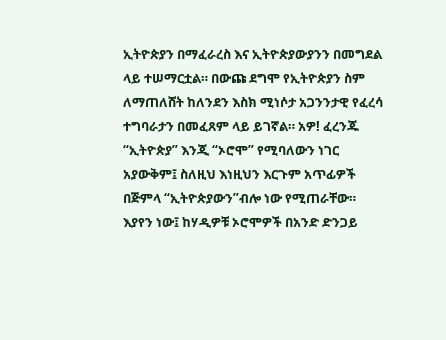ኢትዮጵያን በማፈራረስ እና ኢትዮጵያውያንን በመግደል ላይ ተሠማርቷል። በውጩ ደግሞ የኢትዮጵያን ስም ለማጠለሸት ከለንደን እስክ ሚነሶታ አጋንንታዊ የፈረሳ ተግባራታን በመፈጸም ላይ ይገኛል። አዎ! ፈረንጁ “ኢትዮጵያ” እንጂ “ኦሮሞ” የሚባለውን ነገር አያውቅም፤ ስለዚህ እነዚህን እርጉም አጥፊዎች በጅምላ “ኢትዮጵያውን”ብሎ ነው የሚጠራቸው። እያየን ነው፤ ከሃዲዎቹ ኦሮሞዎች በአንድ ድንጋይ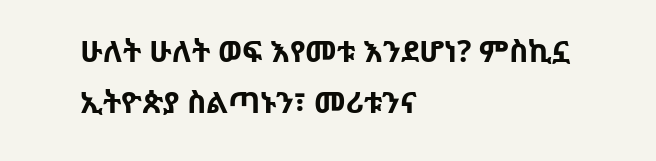ሁለት ሁለት ወፍ እየመቱ እንደሆነ? ምስኪኗ ኢትዮጵያ ስልጣኑን፣ መሪቱንና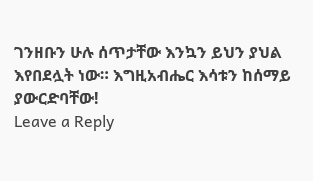ገንዘቡን ሁሉ ሰጥታቸው እንኳን ይህን ያህል እየበደሏት ነው። እግዚአብሔር እሳቱን ከሰማይ ያውርድባቸው!
Leave a Reply